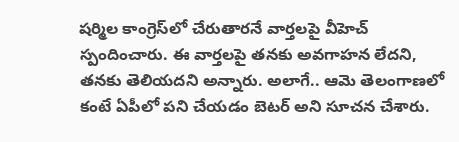షర్మిల కాంగ్రెస్‌లో చేరుతారనే వార్తలపై వీహెచ్ స్పందించారు. ఈ వార్తలపై తనకు అవగాహన లేదని, తనకు తెలియదని అన్నారు. అలాగే.. ఆమె తెలంగాణలో కంటే ఏపీలో పని చేయడం బెటర్ అని సూచన చేశారు.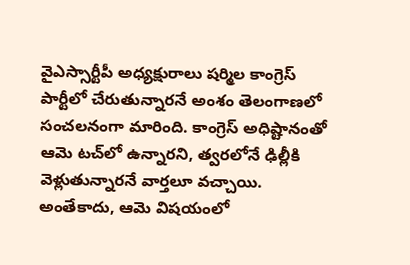వైఎస్సార్టీపీ అధ్యక్షురాలు షర్మిల కాంగ్రెస్ పార్టీలో చేరుతున్నారనే అంశం తెలంగాణలో సంచలనంగా మారింది. కాంగ్రెస్ అధిష్టానంతో ఆమె టచ్‌లో ఉన్నారని, త్వరలోనే ఢిల్లీకి వెళ్లుతున్నారనే వార్తలూ వచ్చాయి. అంతేకాదు, ఆమె విషయంలో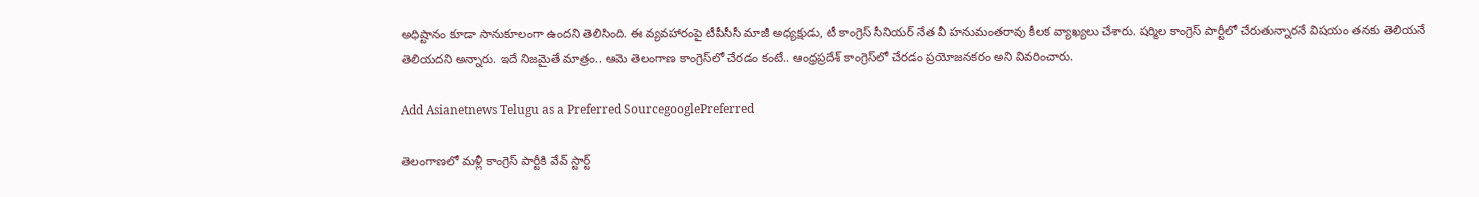అధిష్టానం కూడా సానుకూలంగా ఉందని తెలిసింది. ఈ వ్యవహారంపై టీపీసీసీ మాజీ అధ్యక్షుడు, టీ కాంగ్రెస్ సీనియర్ నేత వీ హనుమంతరావు కీలక వ్యాఖ్యలు చేశారు. షర్మిల కాంగ్రెస్ పార్టీలో చేరుతున్నారనే విషయం తనకు తెలియనే తెలియదని అన్నారు. ఇదే నిజమైతే మాత్రం.. ఆమె తెలంగాణ కాంగ్రెస్‌లో చేరడం కంటే.. ఆంధ్రప్రదేశ్ కాంగ్రెస్‌లో చేరడం ప్రయోజనకరం అని వివరించారు.

Add Asianetnews Telugu as a Preferred SourcegooglePreferred

తెలంగాణలో మళ్లీ కాంగ్రెస్ పార్టీకి వేవ్ స్టార్ట్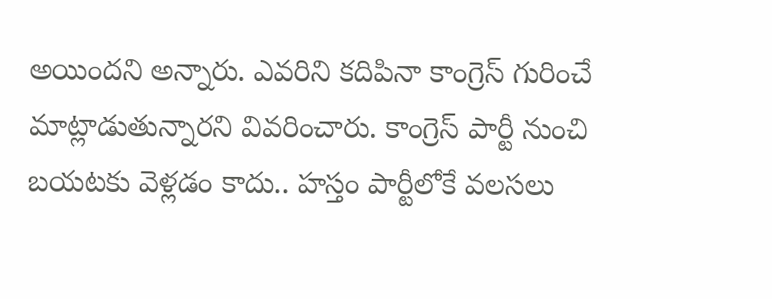అయిందని అన్నారు. ఎవరిని కదిపినా కాంగ్రెస్ గురించే మాట్లాడుతున్నారని వివరించారు. కాంగ్రెస్ పార్టీ నుంచి బయటకు వెళ్లడం కాదు.. హస్తం పార్టీలోకే వలసలు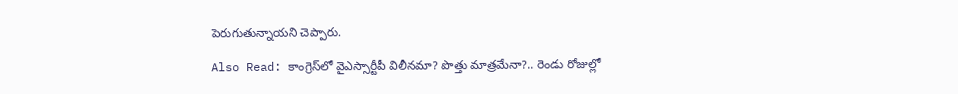పెరుగుతున్నాయని చెప్పారు.

Also Read: కాంగ్రెస్‌లో వైఎస్సార్టీపీ విలీనమా? పొత్తు మాత్రమేనా?.. రెండు రోజుల్లో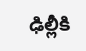ఢిల్లీకి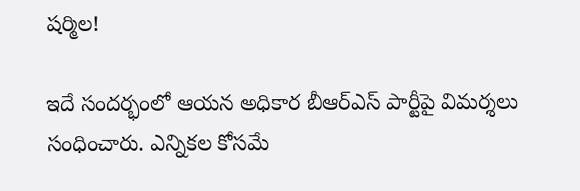షర్మిల!

ఇదే సందర్భంలో ఆయన అధికార బీఆర్ఎస్ పార్టీపై విమర్శలు సంధించారు. ఎన్నికల కోసమే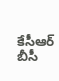కేసీఆర్ బీసీ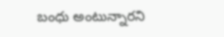బంధు అంటున్నారని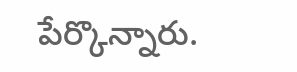పేర్కొన్నారు.